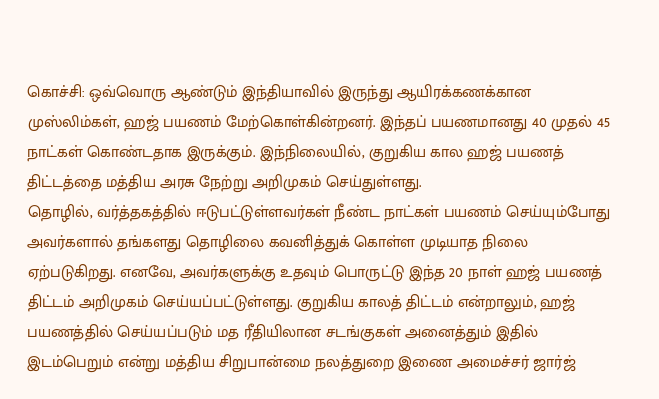கொச்சி: ஒவ்வொரு ஆண்டும் இந்தியாவில் இருந்து ஆயிரக்கணக்கான முஸ்லிம்கள், ஹஜ் பயணம் மேற்கொள்கின்றனர். இந்தப் பயணமானது 40 முதல் 45 நாட்கள் கொண்டதாக இருக்கும். இந்நிலையில், குறுகிய கால ஹஜ் பயணத் திட்டத்தை மத்திய அரசு நேற்று அறிமுகம் செய்துள்ளது.
தொழில், வர்த்தகத்தில் ஈடுபட்டுள்ளவர்கள் நீண்ட நாட்கள் பயணம் செய்யும்போது அவர்களால் தங்களது தொழிலை கவனித்துக் கொள்ள முடியாத நிலை ஏற்படுகிறது. எனவே, அவர்களுக்கு உதவும் பொருட்டு இந்த 20 நாள் ஹஜ் பயணத் திட்டம் அறிமுகம் செய்யப்பட்டுள்ளது. குறுகிய காலத் திட்டம் என்றாலும், ஹஜ் பயணத்தில் செய்யப்படும் மத ரீதியிலான சடங்குகள் அனைத்தும் இதில் இடம்பெறும் என்று மத்திய சிறுபான்மை நலத்துறை இணை அமைச்சர் ஜார்ஜ்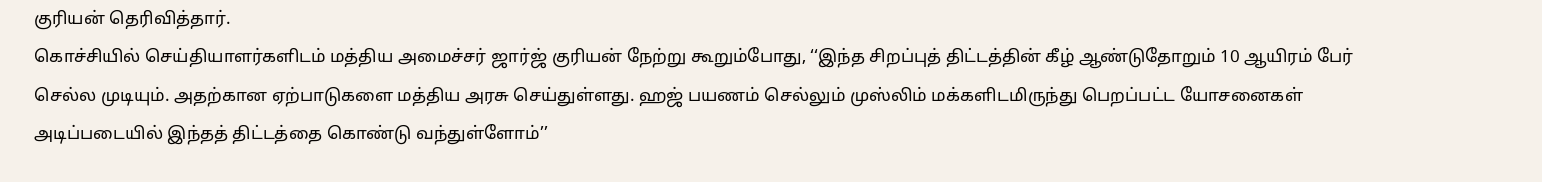குரியன் தெரிவித்தார்.
கொச்சியில் செய்தியாளர்களிடம் மத்திய அமைச்சர் ஜார்ஜ் குரியன் நேற்று கூறும்போது, ‘‘இந்த சிறப்புத் திட்டத்தின் கீழ் ஆண்டுதோறும் 10 ஆயிரம் பேர் செல்ல முடியும். அதற்கான ஏற்பாடுகளை மத்திய அரசு செய்துள்ளது. ஹஜ் பயணம் செல்லும் முஸ்லிம் மக்களிடமிருந்து பெறப்பட்ட யோசனைகள் அடிப்படையில் இந்தத் திட்டத்தை கொண்டு வந்துள்ளோம்’’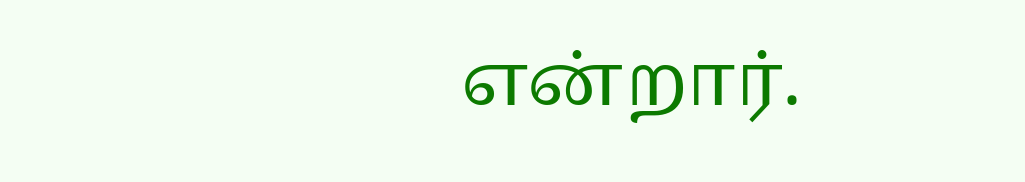என்றார்.